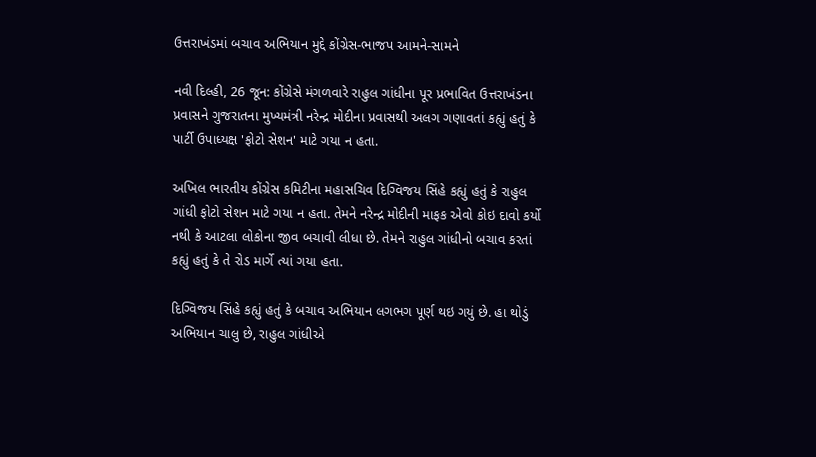ઉત્તરાખંડમાં બચાવ અભિયાન મુદ્દે કોંગ્રેસ-ભાજપ આમને-સામને

નવી દિલ્હી, 26 જૂન: કોંગ્રેસે મંગળવારે રાહુલ ગાંધીના પૂર પ્રભાવિત ઉત્તરાખંડના પ્રવાસને ગુજરાતના મુખ્યમંત્રી નરેન્દ્ર મોદીના પ્રવાસથી અલગ ગણાવતાં કહ્યું હતું કે પાર્ટી ઉપાધ્યક્ષ 'ફોટો સેશન' માટે ગયા ન હતા.

અખિલ ભારતીય કોંગ્રેસ કમિટીના મહાસચિવ દિગ્વિજય સિંહે કહ્યું હતું કે રાહુલ ગાંધી ફોટો સેશન માટે ગયા ન હતા. તેમને નરેન્દ્ર મોદીની માફક એવો કોઇ દાવો કર્યો નથી કે આટલા લોકોના જીવ બચાવી લીધા છે. તેમને રાહુલ ગાંધીનો બચાવ કરતાં કહ્યું હતું કે તે રોડ માર્ગે ત્યાં ગયા હતા.

દિગ્વિજય સિંહે કહ્યું હતું કે બચાવ અભિયાન લગભગ પૂર્ણ થઇ ગયું છે. હા થોડું અભિયાન ચાલુ છે, રાહુલ ગાંધીએ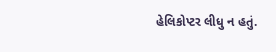હેલિકોપ્ટર લીધુ ન હતું.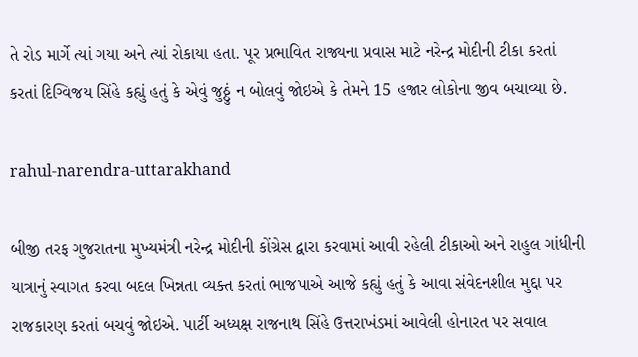તે રોડ માર્ગે ત્યાં ગયા અને ત્યાં રોકાયા હતા. પૂર પ્રભાવિત રાજ્યના પ્રવાસ માટે નરેન્દ્ર મોદીની ટીકા કરતાં કરતાં દિગ્વિજય સિંહે કહ્યું હતું કે એવું જુઠ્ઠું ન બોલવું જોઇએ કે તેમને 15 હજાર લોકોના જીવ બચાવ્યા છે.

rahul-narendra-uttarakhand

બીજી તરફ ગુજરાતના મુખ્યમંત્રી નરેન્દ્ર મોદીની કોંગ્રેસ દ્વારા કરવામાં આવી રહેલી ટીકાઓ અને રાહુલ ગાંધીની યાત્રાનું સ્વાગત કરવા બદલ ખિન્નતા વ્યક્ત કરતાં ભાજપાએ આજે કહ્યું હતું કે આવા સંવેદનશીલ મુદ્દા પર રાજકારણ કરતાં બચવું જોઇએ. પાર્ટી અધ્યક્ષ રાજનાથ સિંહે ઉત્તરાખંડમાં આવેલી હોનારત પર સવાલ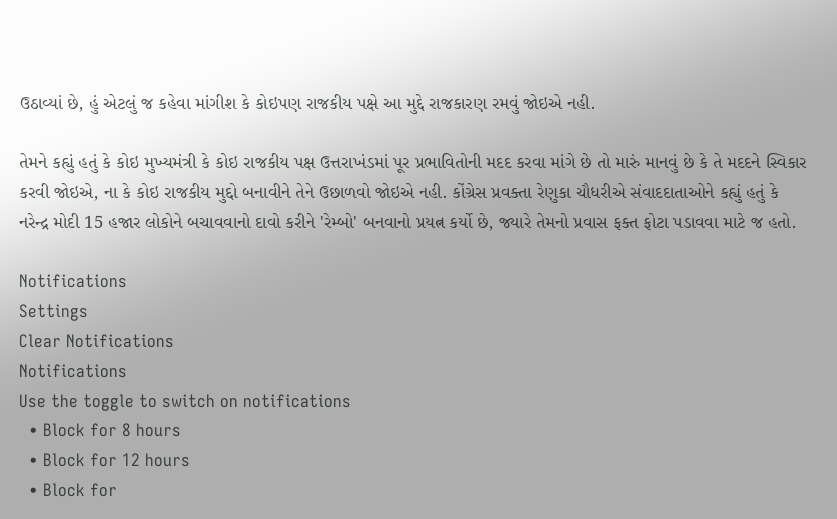ઉઠાવ્યાં છે, હું એટલું જ કહેવા માંગીશ કે કોઇપણ રાજકીય પક્ષે આ મુદ્દે રાજકારણ રમવું જોઇએ નહી.

તેમને કહ્યું હતું કે કોઇ મુખ્યમંત્રી કે કોઇ રાજકીય પક્ષ ઉત્તરાખંડમાં પૂર પ્રભાવિતોની મદદ કરવા માંગે છે તો મારું માનવું છે કે તે મદદને સ્વિકાર કરવી જોઇએ, ના કે કોઇ રાજકીય મુદ્દો બનાવીને તેને ઉછાળવો જોઇએ નહી. કોંગ્રેસ પ્રવક્તા રેણુકા ચૌધરીએ સંવાદદાતાઓને કહ્યું હતું કે નરેન્દ્ર મોદી 15 હજાર લોકોને બચાવવાનો દાવો કરીને 'રેમ્બો' બનવાનો પ્રયત્ન કર્યો છે, જ્યારે તેમનો પ્રવાસ ફક્ત ફોટા પડાવવા માટે જ હતો.

Notifications
Settings
Clear Notifications
Notifications
Use the toggle to switch on notifications
  • Block for 8 hours
  • Block for 12 hours
  • Block for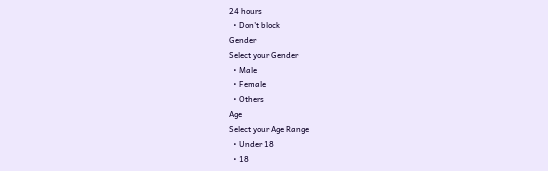24 hours
  • Don't block
Gender
Select your Gender
  • Male
  • Female
  • Others
Age
Select your Age Range
  • Under 18
  • 18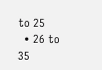to 25
  • 26 to 35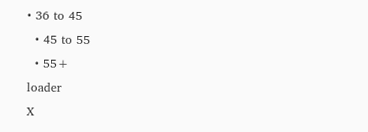• 36 to 45
  • 45 to 55
  • 55+
loader
X